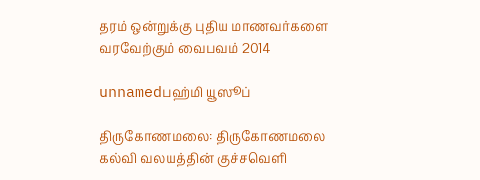தரம் ஒன்றுக்கு புதிய மாணவர்களை வரவேற்கும் வைபவம் 2014

unnamedபஹ்மி யூஸூப்

திருகோணமலை: திருகோணமலை கல்வி வலயத்தின் குச்சவெளி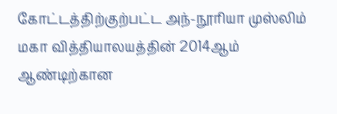கோட்டத்திற்குற்பட்ட அந்-நூரியா முஸ்லிம் மகா வித்தியாலயத்தின் 2014ஆம் ஆண்டிற்கான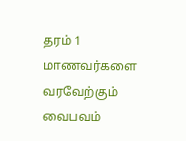தரம் 1 மாணவர்களை வரவேற்கும் வைபவம்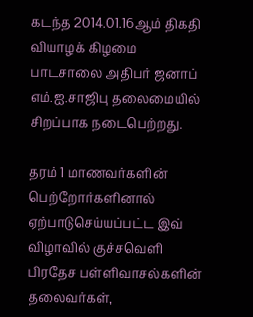கடந்த 2014.01.16ஆம் திகதி வியாழக் கிழமை பாடசாலை அதிபர் ஜனாப் எம்.ஐ.சாஜிபு தலைமையில் சிறப்பாக நடைபெற்றது.

தரம் 1 மாணவர்களின் பெற்றோர்களினால் ஏற்பாடுசெய்யப்பட்ட இவ் விழாவில் குச்சவெளி பிரதேச பள்ளிவாசல்களின் தலைவர்கள்,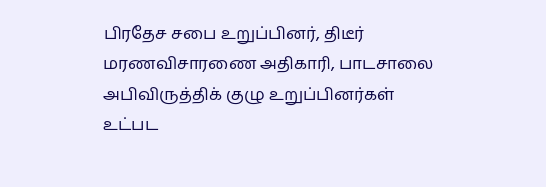பிரதேச சபை உறுப்பினர், திடீர் மரணவிசாரணை அதிகாரி, பாடசாலை அபிவிருத்திக் குழு உறுப்பினர்கள் உட்பட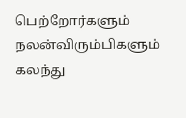பெற்றோர்களும் நலன்விரும்பிகளும் கலந்து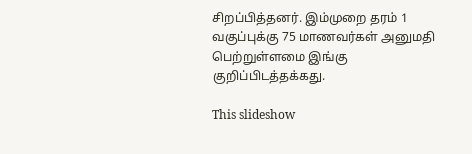சிறப்பித்தனர். இம்முறை தரம் 1 வகுப்புக்கு 75 மாணவர்கள் அனுமதி பெற்றுள்ளமை இங்கு குறிப்பிடத்தக்கது.

This slideshow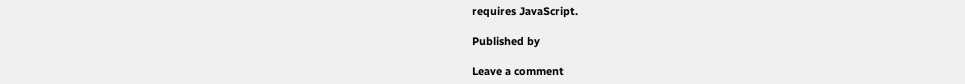requires JavaScript.

Published by

Leave a comment